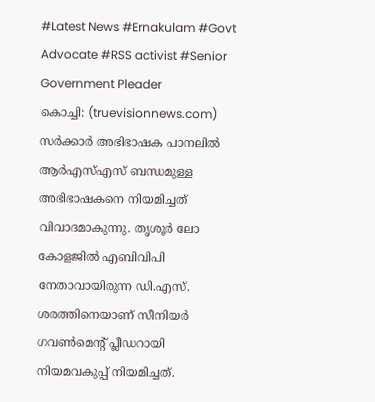#Latest News #Ernakulam #Govt Advocate #RSS activist #Senior Government Pleader
കൊച്ചി: (truevisionnews.com) സർക്കാർ അഭിഭാഷക പാനലിൽ ആർഎസ്എസ് ബന്ധമുള്ള അഭിഭാഷകനെ നിയമിച്ചത് വിവാദമാകുന്നു. തൃശൂർ ലോ കോളജിൽ എബിവിപി നേതാവായിരുന്ന ഡി.എസ്. ശരത്തിനെയാണ് സീനിയർ ഗവൺമെന്റ് പ്ലീഡറായി നിയമവകുപ്പ് നിയമിച്ചത്.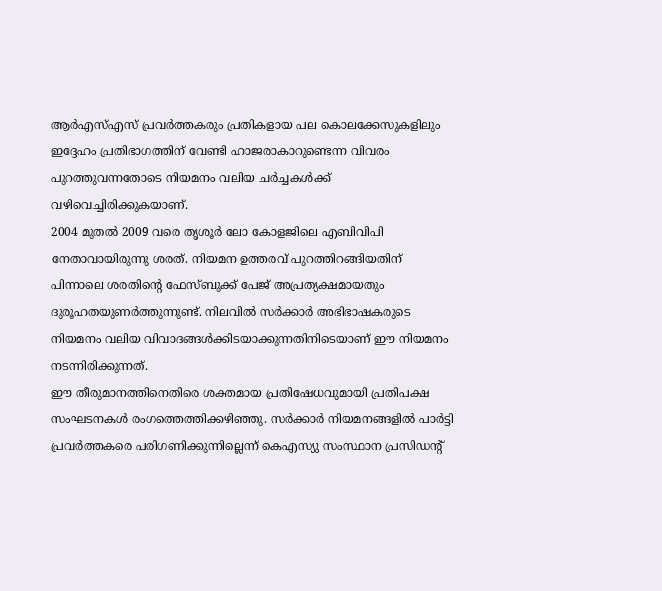ആർഎസ്എസ് പ്രവർത്തകരും പ്രതികളായ പല കൊലക്കേസുകളിലും ഇദ്ദേഹം പ്രതിഭാഗത്തിന് വേണ്ടി ഹാജരാകാറുണ്ടെന്ന വിവരം പുറത്തുവന്നതോടെ നിയമനം വലിയ ചർച്ചകൾക്ക് വഴിവെച്ചിരിക്കുകയാണ്.
2004 മുതൽ 2009 വരെ തൃശൂർ ലോ കോളജിലെ എബിവിപി നേതാവായിരുന്നു ശരത്. നിയമന ഉത്തരവ് പുറത്തിറങ്ങിയതിന് പിന്നാലെ ശരതിന്റെ ഫേസ്ബുക്ക് പേജ് അപ്രത്യക്ഷമായതും ദുരൂഹതയുണർത്തുന്നുണ്ട്. നിലവിൽ സർക്കാർ അഭിഭാഷകരുടെ നിയമനം വലിയ വിവാദങ്ങൾക്കിടയാക്കുന്നതിനിടെയാണ് ഈ നിയമനം നടന്നിരിക്കുന്നത്.
ഈ തീരുമാനത്തിനെതിരെ ശക്തമായ പ്രതിഷേധവുമായി പ്രതിപക്ഷ സംഘടനകൾ രംഗത്തെത്തിക്കഴിഞ്ഞു. സർക്കാർ നിയമനങ്ങളിൽ പാർട്ടി പ്രവർത്തകരെ പരിഗണിക്കുന്നില്ലെന്ന് കെഎസ്യു സംസ്ഥാന പ്രസിഡന്റ്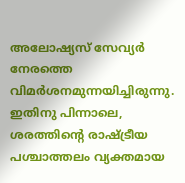അലോഷ്യസ് സേവ്യർ നേരത്തെ വിമർശനമുന്നയിച്ചിരുന്നു.
ഇതിനു പിന്നാലെ, ശരത്തിന്റെ രാഷ്ട്രീയ പശ്ചാത്തലം വ്യക്തമായ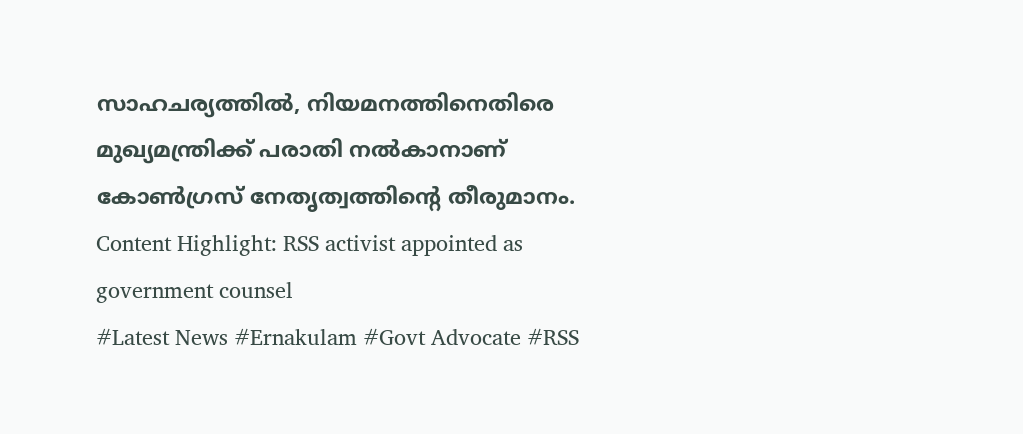സാഹചര്യത്തിൽ, നിയമനത്തിനെതിരെ മുഖ്യമന്ത്രിക്ക് പരാതി നൽകാനാണ് കോൺഗ്രസ് നേതൃത്വത്തിന്റെ തീരുമാനം.
Content Highlight: RSS activist appointed as government counsel
#Latest News #Ernakulam #Govt Advocate #RSS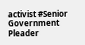activist #Senior Government Pleader